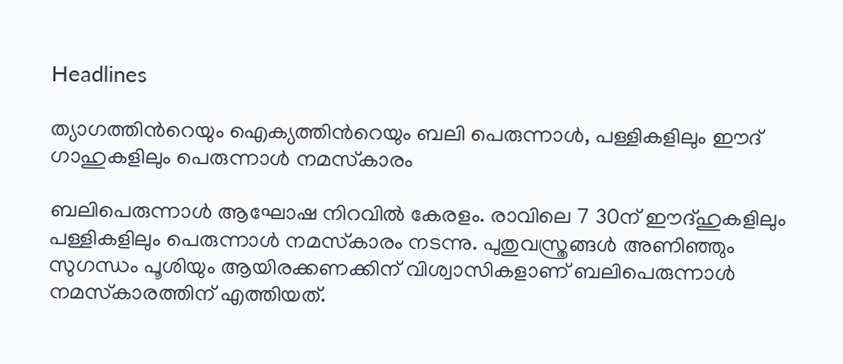Headlines

ത്യാഗത്തിൻറെയും ഐക്യത്തിൻറെയും ബലി പെരുന്നാൾ, പള്ളികളിലും ഈദ് ഗാഹുകളിലും പെരുന്നാൾ നമസ്‌കാരം

ബലിപെരുന്നാൾ ആഘോഷ നിറവിൽ കേരളം. രാവിലെ 7 30ന് ഈദ്ഹുകളിലും പള്ളികളിലും പെരുന്നാൾ നമസ്‌കാരം നടന്നു. പുതുവസ്ത്രങ്ങൾ അണിഞ്ഞും സുഗന്ധം പൂശിയും ആയിരക്കണക്കിന് വിശ്വാസികളാണ് ബലിപെരുന്നാൾ നമസ്‌കാരത്തിന് എത്തിയത്.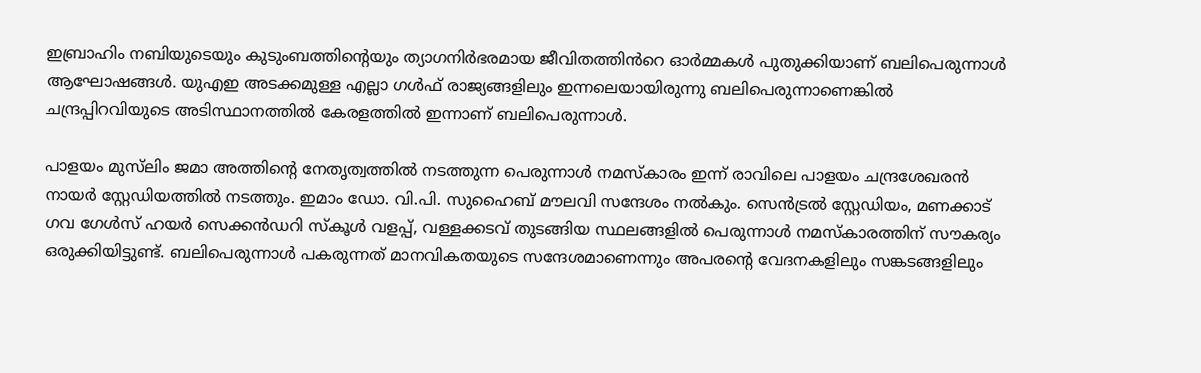ഇബ്രാഹിം നബിയുടെയും കുടുംബത്തിന്റെയും ത്യാഗനിർഭരമായ ജീവിതത്തിൻറെ ഓർമ്മകൾ പുതുക്കിയാണ് ബലിപെരുന്നാൾ ആഘോഷങ്ങൾ. യുഎഇ അടക്കമുള്ള എല്ലാ ഗൾഫ് രാജ്യങ്ങളിലും ഇന്നലെയായിരുന്നു ബലിപെരുന്നാണെങ്കിൽ ചന്ദ്രപ്പിറവിയുടെ അടിസ്ഥാനത്തിൽ കേരളത്തിൽ ഇന്നാണ് ബലിപെരുന്നാൾ.

പാളയം മുസ്‌ലിം ജമാ അത്തിന്റെ നേതൃത്വത്തിൽ നടത്തുന്ന പെരുന്നാൾ നമസ്‌കാരം ഇന്ന് രാവിലെ പാളയം ചന്ദ്രശേഖരൻ നായർ സ്റ്റേഡിയത്തിൽ നടത്തും. ഇമാം ഡോ. വി.പി. സുഹൈബ് മൗലവി സന്ദേശം നൽകും. സെൻട്രൽ സ്റ്റേഡിയം, മണക്കാട് ഗവ ഗേൾസ് ഹയർ സെക്കൻഡറി സ്‌കൂൾ വളപ്പ്, വള്ളക്കടവ് തുടങ്ങിയ സ്ഥലങ്ങളിൽ പെരുന്നാൾ നമസ്‌കാരത്തിന് സൗകര്യം ഒരുക്കിയിട്ടുണ്ട്. ബലിപെരുന്നാൾ പകരുന്നത് മാനവികതയുടെ സന്ദേശമാണെന്നും അപരന്റെ വേദനകളിലും സങ്കടങ്ങളിലും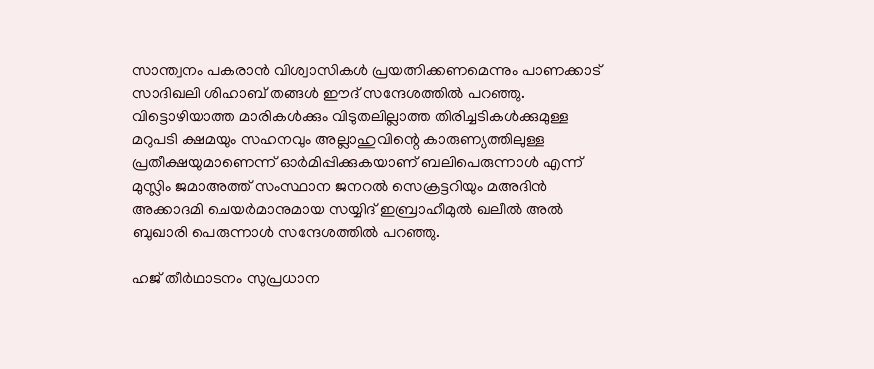സാന്ത്വനം പകരാൻ വിശ്വാസികൾ പ്രയത്നിക്കണമെന്നും പാണക്കാട് സാദിഖലി ശിഹാബ് തങ്ങൾ ഈദ് സന്ദേശത്തിൽ പറഞ്ഞു. വിട്ടൊഴിയാത്ത മാരികൾക്കും വിടുതലില്ലാത്ത തിരിച്ചടികൾക്കുമുള്ള മറുപടി ക്ഷമയും സഹനവും അല്ലാഹുവിന്റെ കാരുണ്യത്തിലുള്ള പ്രതീക്ഷയുമാണെന്ന് ഓർമിപ്പിക്കുകയാണ് ബലിപെരുന്നാൾ എന്ന് മുസ്ലിം ജമാഅത്ത് സംസ്ഥാന ജനറൽ സെക്രട്ടറിയും മഅദിൻ അക്കാദമി ചെയർമാനുമായ സയ്യിദ് ഇബ്രാഹീമുൽ ഖലീൽ അൽ ബുഖാരി പെരുന്നാൾ സന്ദേശത്തിൽ പറഞ്ഞു.

ഹജ് തീർഥാടനം സുപ്രധാന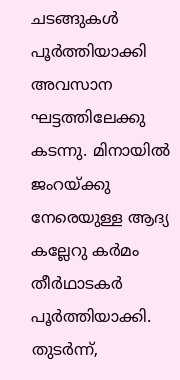ചടങ്ങുകൾ പൂർത്തിയാക്കി അവസാന ഘട്ടത്തിലേക്കു കടന്നു. മിനായിൽ ജംറയ്ക്കു നേരെയുള്ള ആദ്യ കല്ലേറു കർമം തീർഥാടകർ പൂർത്തിയാക്കി. തുടർന്ന്,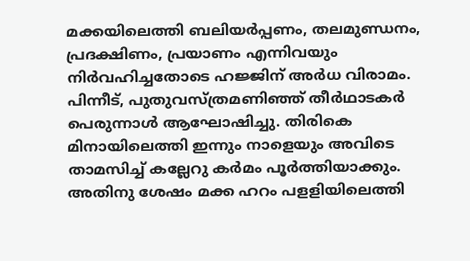മക്കയിലെത്തി ബലിയർപ്പണം, തലമുണ്ഡനം, പ്രദക്ഷിണം, പ്രയാണം എന്നിവയും നിർവഹിച്ചതോടെ ഹജ്ജിന് അർധ വിരാമം. പിന്നീട്, പുതുവസ്ത്രമണിഞ്ഞ് തീർഥാടകർ പെരുന്നാൾ ആഘോഷിച്ചു. തിരികെ മിനായിലെത്തി ഇന്നും നാളെയും അവിടെ താമസിച്ച് കല്ലേറു കർമം പൂർത്തിയാക്കും. അതിനു ശേഷം മക്ക ഹറം പളളിയിലെത്തി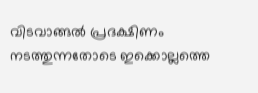വിടവാങ്ങൽ പ്രദക്ഷിണം നടത്തുന്നതോടെ ഇക്കൊല്ലത്തെ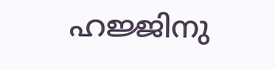ഹജ്ജിനു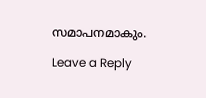സമാപനമാകും.

Leave a Reply